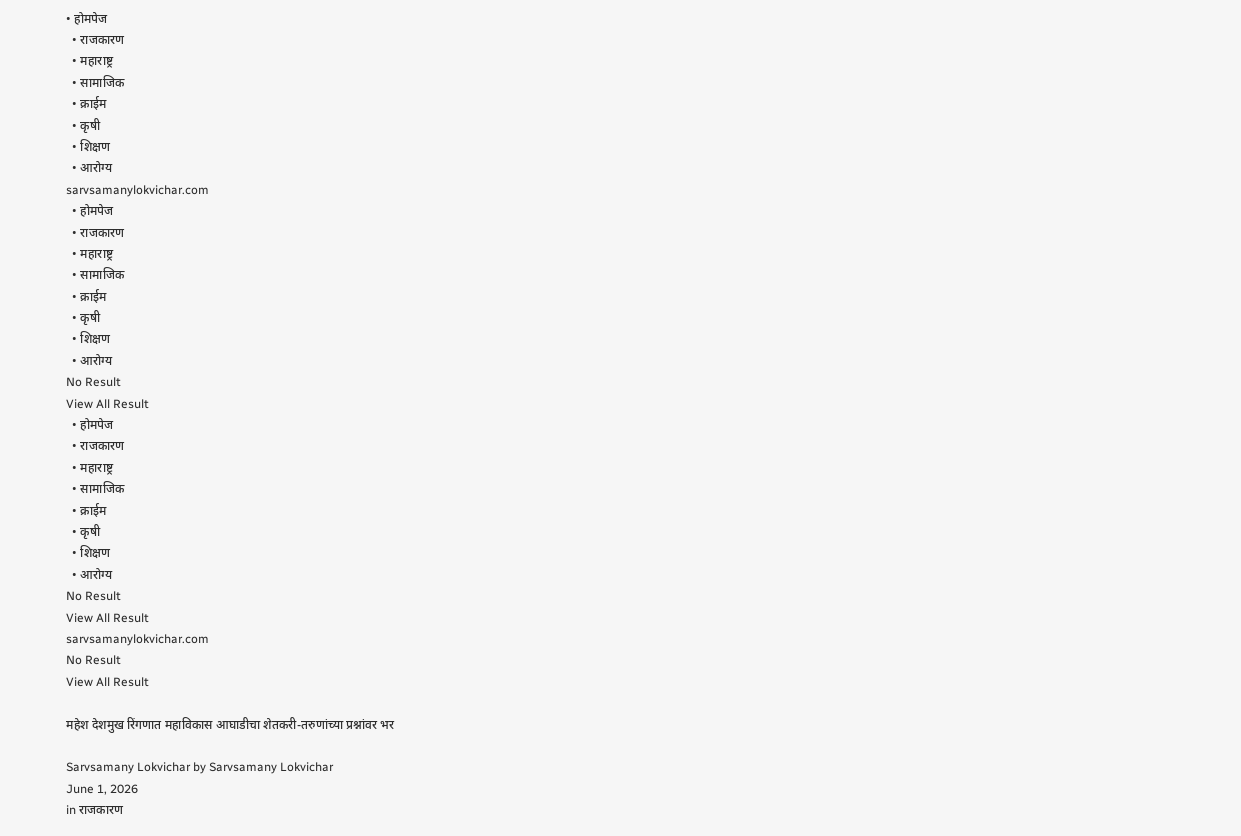• होमपेज
  • राजकारण
  • महाराष्ट्र
  • सामाजिक
  • क्राईम
  • कृषी
  • शिक्षण
  • आरोग्य
sarvsamanylokvichar.com
  • होमपेज
  • राजकारण
  • महाराष्ट्र
  • सामाजिक
  • क्राईम
  • कृषी
  • शिक्षण
  • आरोग्य
No Result
View All Result
  • होमपेज
  • राजकारण
  • महाराष्ट्र
  • सामाजिक
  • क्राईम
  • कृषी
  • शिक्षण
  • आरोग्य
No Result
View All Result
sarvsamanylokvichar.com
No Result
View All Result

महेश देशमुख रिंगणात महाविकास आघाडीचा शेतकरी-तरुणांच्या प्रश्नांवर भर

Sarvsamany Lokvichar by Sarvsamany Lokvichar
June 1, 2026
in राजकारण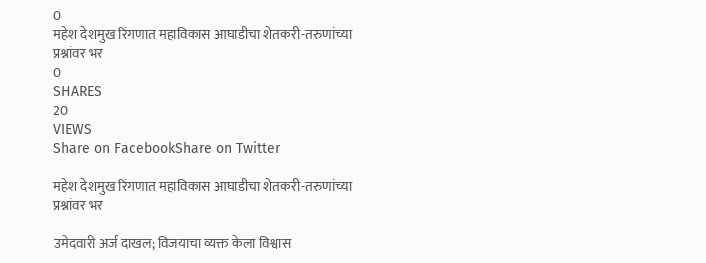0
महेश देशमुख रिंगणात महाविकास आघाडीचा शेतकरी-तरुणांच्या प्रश्नांवर भर
0
SHARES
20
VIEWS
Share on FacebookShare on Twitter

महेश देशमुख रिंगणात महाविकास आघाडीचा शेतकरी-तरुणांच्या प्रश्नांवर भर

उमेदवारी अर्ज दाखल; विजयाचा व्यक्त केला विश्वास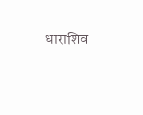धाराशिव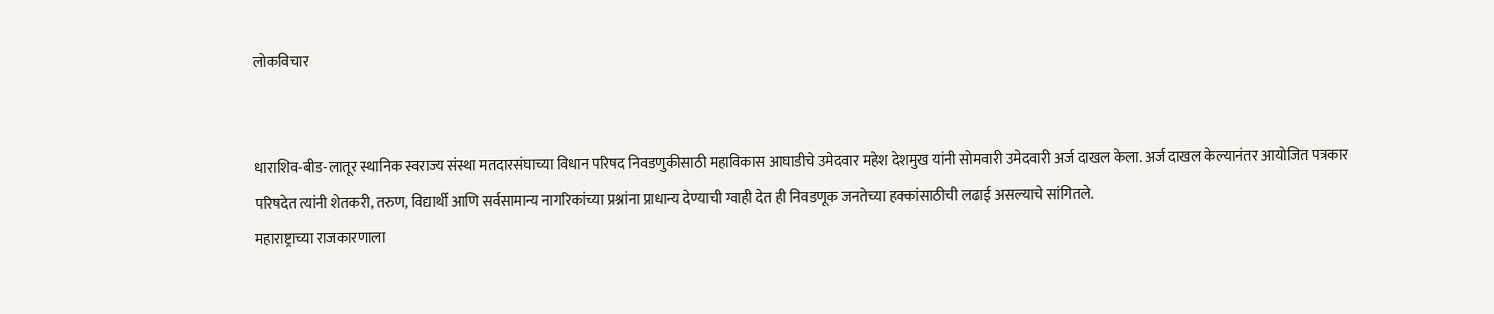लोकविचार


धाराशिव-बीड-लातूर स्थानिक स्वराज्य संस्था मतदारसंघाच्या विधान परिषद निवडणुकीसाठी महाविकास आघाडीचे उमेदवार महेश देशमुख यांनी सोमवारी उमेदवारी अर्ज दाखल केला. अर्ज दाखल केल्यानंतर आयोजित पत्रकार परिषदेत त्यांनी शेतकरी, तरुण, विद्यार्थी आणि सर्वसामान्य नागरिकांच्या प्रश्नांना प्राधान्य देण्याची ग्वाही देत ही निवडणूक जनतेच्या हक्कांसाठीची लढाई असल्याचे सांगितले.
महाराष्ट्राच्या राजकारणाला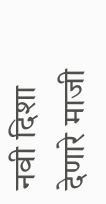नवी दिशा देणारे माजी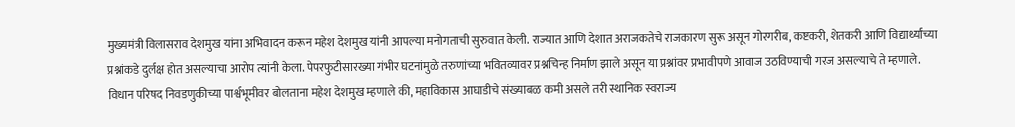मुख्यमंत्री विलासराव देशमुख यांना अभिवादन करून महेश देशमुख यांनी आपल्या मनोगताची सुरुवात केली. राज्यात आणि देशात अराजकतेचे राजकारण सुरू असून गोरगरीब, कष्टकरी, शेतकरी आणि विद्यार्थ्यांच्या प्रश्नांकडे दुर्लक्ष होत असल्याचा आरोप त्यांनी केला. पेपरफुटीसारख्या गंभीर घटनांमुळे तरुणांच्या भवितव्यावर प्रश्नचिन्ह निर्माण झाले असून या प्रश्नांवर प्रभावीपणे आवाज उठविण्याची गरज असल्याचे ते म्हणाले.
विधान परिषद निवडणुकीच्या पार्श्वभूमीवर बोलताना महेश देशमुख म्हणाले की, महाविकास आघाडीचे संख्याबळ कमी असले तरी स्थानिक स्वराज्य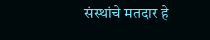संस्थांचे मतदार हे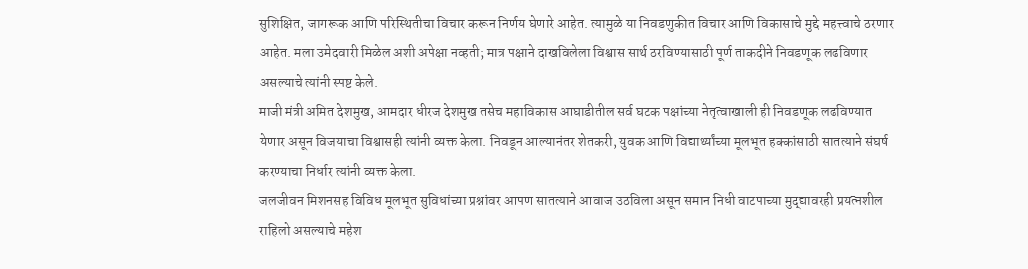सुशिक्षित, जागरूक आणि परिस्थितीचा विचार करून निर्णय घेणारे आहेत. त्यामुळे या निवडणुकीत विचार आणि विकासाचे मुद्दे महत्त्वाचे ठरणार आहेत. मला उमेदवारी मिळेल अशी अपेक्षा नव्हती; मात्र पक्षाने दाखविलेला विश्वास सार्थ ठरविण्यासाठी पूर्ण ताकदीने निवडणूक लढविणार असल्याचे त्यांनी स्पष्ट केले.
माजी मंत्री अमित देशमुख, आमदार धीरज देशमुख तसेच महाविकास आघाडीतील सर्व घटक पक्षांच्या नेतृत्वाखाली ही निवडणूक लढविण्यात येणार असून विजयाचा विश्वासही त्यांनी व्यक्त केला. निवडून आल्यानंतर शेतकरी, युवक आणि विद्यार्थ्यांच्या मूलभूत हक्कांसाठी सातत्याने संघर्ष करण्याचा निर्धार त्यांनी व्यक्त केला.
जलजीवन मिशनसह विविध मूलभूत सुविधांच्या प्रश्नांवर आपण सातत्याने आवाज उठविला असून समान निधी वाटपाच्या मुद्द्यावरही प्रयत्नशील राहिलो असल्याचे महेश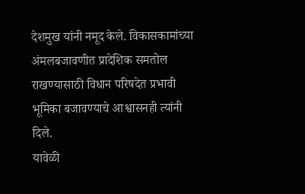देशमुख यांनी नमूद केले. विकासकामांच्या अंमलबजावणीत प्रादेशिक समतोल राखण्यासाठी विधान परिषदेत प्रभावी भूमिका बजावण्याचे आश्वासनही त्यांनी दिले.
यावेळी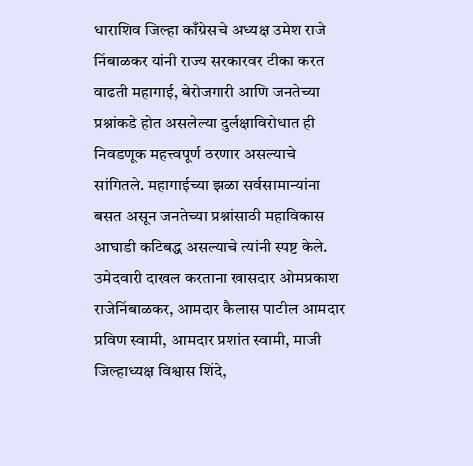धाराशिव जिल्हा काँग्रेसचे अध्यक्ष उमेश राजे निंबाळकर यांनी राज्य सरकारवर टीका करत वाढती महागाई, बेरोजगारी आणि जनतेच्या प्रश्नांकडे होत असलेल्या दुर्लक्षाविरोधात ही निवडणूक महत्त्वपूर्ण ठरणार असल्याचे सांगितले. महागाईच्या झळा सर्वसामान्यांना बसत असून जनतेच्या प्रश्नांसाठी महाविकास आघाडी कटिबद्ध असल्याचे त्यांनी स्पष्ट केले.
उमेदवारी दाखल करताना खासदार ओमप्रकाश राजेनिंबाळकर, आमदार कैलास पाटील आमदार प्रविण स्वामी, आमदार प्रशांत स्वामी, माजी जिल्हाध्यक्ष विश्वास शिंदे,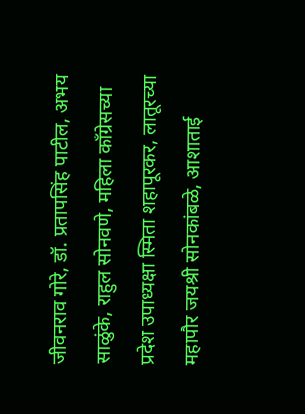जीवनराव गोरे, डॉ. प्रतापसिंह पाटील, अभय साळुंके, राहुल सोनवणे, महिला काँग्रेसच्या प्रदेश उपाध्यक्षा स्मिता शहापूरकर, लातूरच्या महापौर जयश्री सोनकांबळे, आशाताई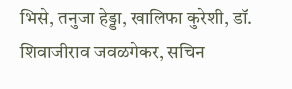भिसे, तनुजा हेड्डा, खालिफा कुरेशी, डॉ. शिवाजीराव जवळगेकर, सचिन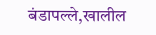बंडापल्ले,खालील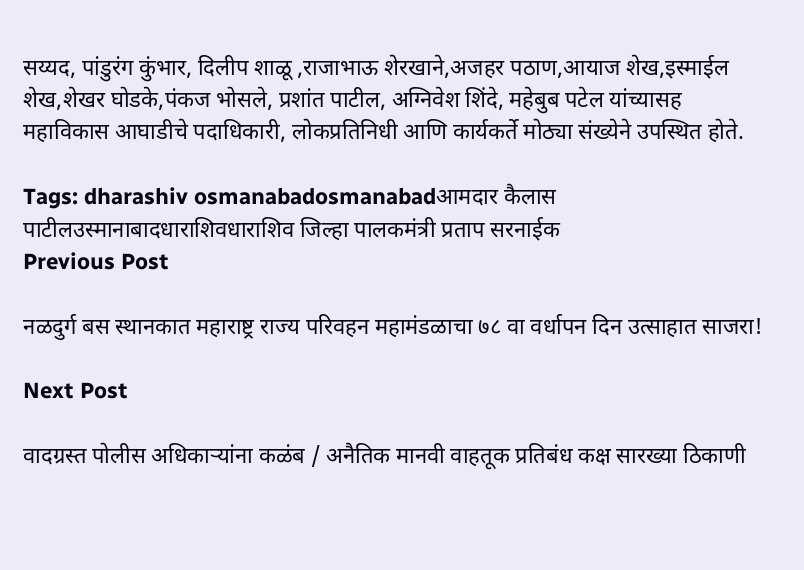सय्यद, पांडुरंग कुंभार, दिलीप शाळू ,राजाभाऊ शेरखाने,अजहर पठाण,आयाज शेख,इस्माईल शेख,शेखर घोडके,पंकज भोसले, प्रशांत पाटील, अग्निवेश शिंदे, महेबुब पटेल यांच्यासह महाविकास आघाडीचे पदाधिकारी, लोकप्रतिनिधी आणि कार्यकर्ते मोठ्या संख्येने उपस्थित होते.

Tags: dharashiv osmanabadosmanabadआमदार कैलास पाटीलउस्मानाबादधाराशिवधाराशिव जिल्हा पालकमंत्री प्रताप सरनाईक
Previous Post

नळदुर्ग बस स्थानकात महाराष्ट्र राज्य परिवहन महामंडळाचा ७८ वा वर्धापन दिन उत्साहात साजरा!

Next Post

वादग्रस्त पोलीस अधिकाऱ्यांना कळंब / अनैतिक मानवी वाहतूक प्रतिबंध कक्ष सारख्या ठिकाणी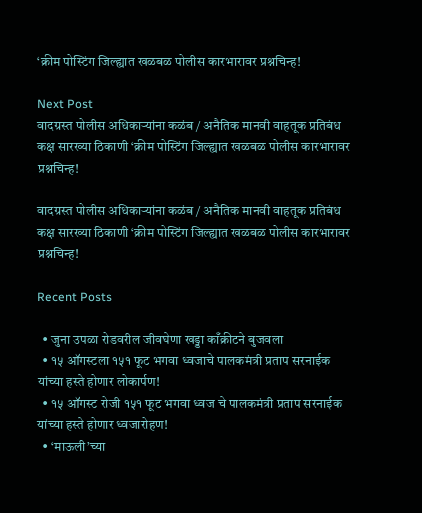‘क्रीम पोस्टिंग जिल्ह्यात खळबळ पोलीस कारभारावर प्रश्नचिन्ह!

Next Post
वादग्रस्त पोलीस अधिकाऱ्यांना कळंब / अनैतिक मानवी वाहतूक प्रतिबंध कक्ष सारख्या ठिकाणी ‘क्रीम पोस्टिंग जिल्ह्यात खळबळ पोलीस कारभारावर प्रश्नचिन्ह!

वादग्रस्त पोलीस अधिकाऱ्यांना कळंब / अनैतिक मानवी वाहतूक प्रतिबंध कक्ष सारख्या ठिकाणी ‘क्रीम पोस्टिंग जिल्ह्यात खळबळ पोलीस कारभारावर प्रश्नचिन्ह!

Recent Posts

  • जुना उपळा रोडवरील जीवघेणा खड्डा काँक्रीटने बुजवला
  • १५ ऑगस्टला १५१ फूट भगवा ध्वजाचे पालकमंत्री प्रताप सरनाईक यांच्या हस्ते होणार लोकार्पण!
  • १५ ऑगस्ट रोजी १५१ फूट भगवा ध्वज चे पालकमंत्री प्रताप सरनाईक यांच्या हस्ते होणार ध्वजारोहण!
  • ‘माऊली’च्या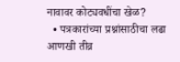नावावर कोट्यवधींचा खेळ?
  • पत्रकारांच्या प्रश्नांसाठीचा लढा आणखी तीव्र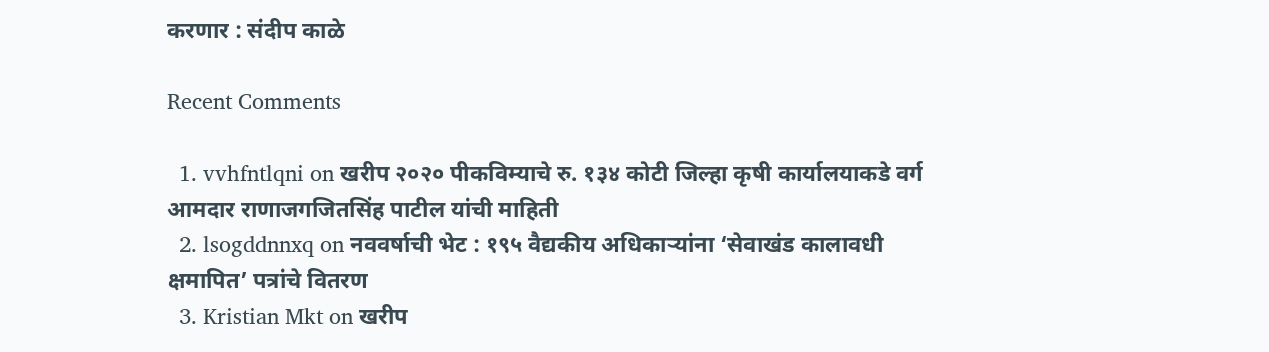करणार : संदीप काळे

Recent Comments

  1. vvhfntlqni on खरीप २०२० पीकविम्याचे रु. १३४ कोटी जिल्हा कृषी कार्यालयाकडे वर्ग आमदार राणाजगजितसिंह पाटील यांची माहिती
  2. lsogddnnxq on नववर्षाची भेट : १९५ वैद्यकीय अधिकाऱ्यांना ‘सेवाखंड कालावधी क्षमापित’ पत्रांचे वितरण
  3. Kristian Mkt on खरीप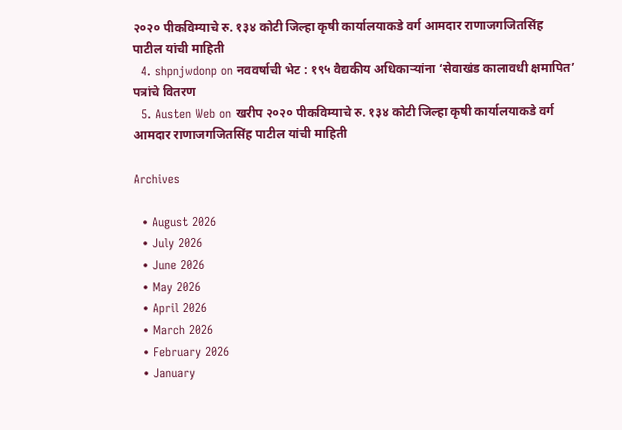२०२० पीकविम्याचे रु. १३४ कोटी जिल्हा कृषी कार्यालयाकडे वर्ग आमदार राणाजगजितसिंह पाटील यांची माहिती
  4. shpnjwdonp on नववर्षाची भेट : १९५ वैद्यकीय अधिकाऱ्यांना ‘सेवाखंड कालावधी क्षमापित’ पत्रांचे वितरण
  5. Austen Web on खरीप २०२० पीकविम्याचे रु. १३४ कोटी जिल्हा कृषी कार्यालयाकडे वर्ग आमदार राणाजगजितसिंह पाटील यांची माहिती

Archives

  • August 2026
  • July 2026
  • June 2026
  • May 2026
  • April 2026
  • March 2026
  • February 2026
  • January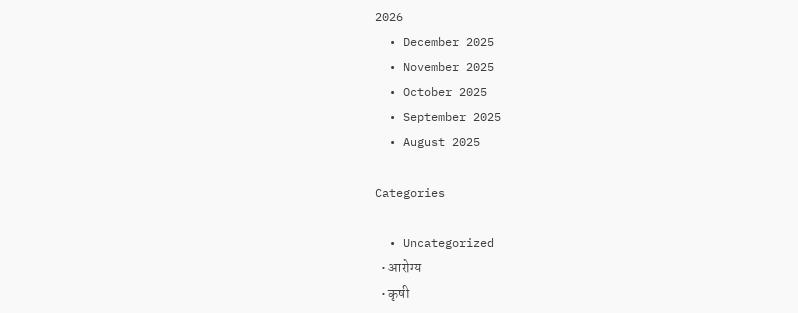2026
  • December 2025
  • November 2025
  • October 2025
  • September 2025
  • August 2025

Categories

  • Uncategorized
  • आरोग्य
  • कृषी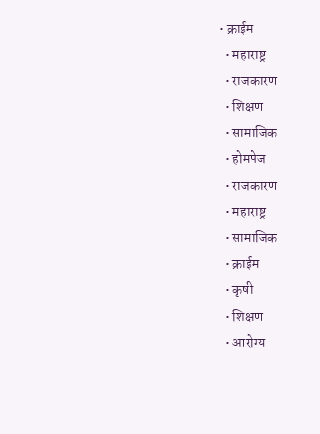• क्राईम
  • महाराष्ट्र
  • राजकारण
  • शिक्षण
  • सामाजिक
  • होमपेज
  • राजकारण
  • महाराष्ट्र
  • सामाजिक
  • क्राईम
  • कृषी
  • शिक्षण
  • आरोग्य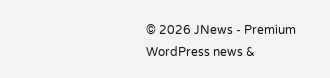© 2026 JNews - Premium WordPress news &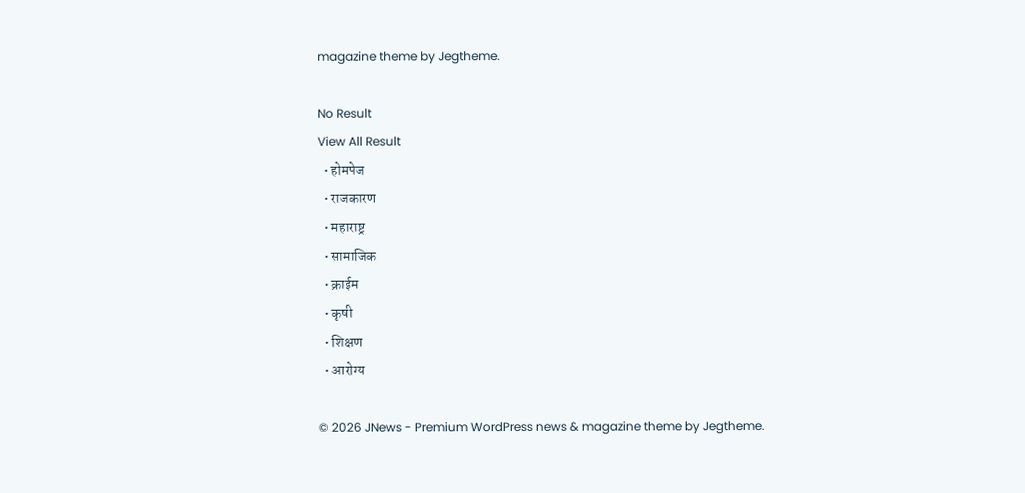magazine theme by Jegtheme.

No Result
View All Result
  • होमपेज
  • राजकारण
  • महाराष्ट्र
  • सामाजिक
  • क्राईम
  • कृषी
  • शिक्षण
  • आरोग्य

© 2026 JNews - Premium WordPress news & magazine theme by Jegtheme.